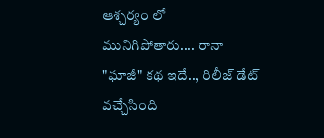ఆశ్చర్యం లో మునిగిపోతారు.... రానా "ఘాజీ" కథ ఇదే.., రిలీజ్ డేట్ వచ్చేసింది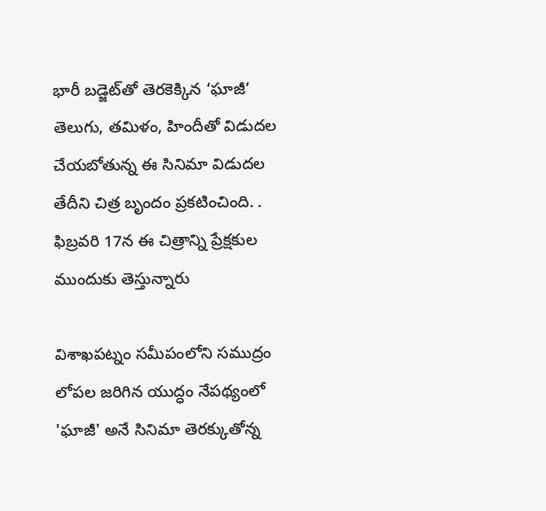భారీ బడ్జెట్‌తో తెరకెక్కిన ‘ఘాజీ’ తెలుగు, తమిళం, హిందీతో విడుదల చేయబోతున్న ఈ సినిమా విడుదల తేదీని చిత్ర బృందం ప్రకటించింది. . ఫిబ్రవరి 17న ఈ చిత్రాన్ని ప్రేక్షకుల ముందుకు తెస్తున్నారు

విశాఖపట్నం సమీపంలోని సముద్రం లోపల జరిగిన యుద్ధం నేపథ్యంలో 'ఘాజీ' అనే సినిమా తెరక్కుతోన్న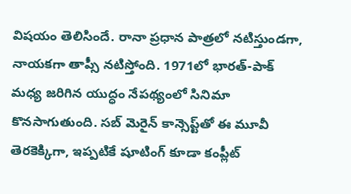విషయం తెలిసిందే. రానా ప్రధాన పాత్రలో నటిస్తుండగా, నాయకగా తాప్సీ నటిస్తోంది. 1971లో భారత్-పాక్ మధ్య జరిగిన యుద్ధం నేపథ్యంలో సినిమా కొనసాగుతుంది. సబ్‌ మెరైన్‌ కాన్సెప్ట్‌తో ఈ మూవీ తెరకెక్కిగా, ఇప్పటికే షూటింగ్‌ కూడా కంప్లీట్‌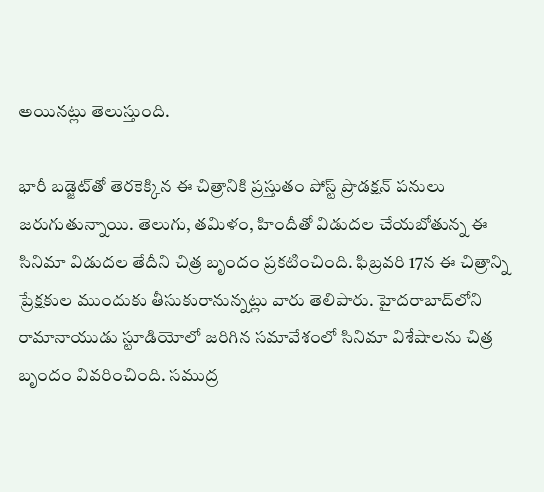అయినట్లు తెలుస్తుంది.

భారీ బడ్జెట్‌తో తెరకెక్కిన ఈ చిత్రానికి ప్రస్తుతం పోస్ట్‌ ప్రొడక్షన్‌ పనులు జరుగుతున్నాయి. తెలుగు, తమిళం, హిందీతో విడుదల చేయబోతున్న ఈ సినిమా విడుదల తేదీని చిత్ర బృందం ప్రకటించింది. ఫిబ్రవరి 17న ఈ చిత్రాన్ని ప్రేక్షకుల ముందుకు తీసుకురానున్నట్లు వారు తెలిపారు. హైదరాబాద్‌లోని రామానాయుడు స్టూడియోలో జరిగిన సమావేశంలో సినిమా విశేషాలను చిత్ర బృందం వివరించింది. సముద్ర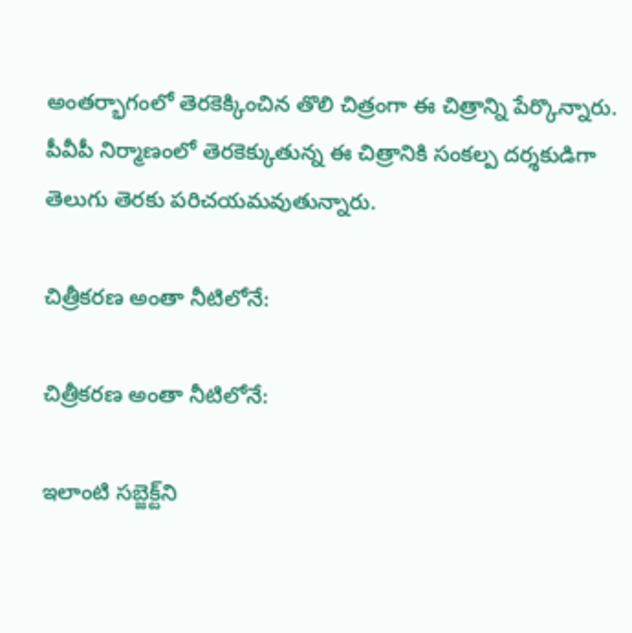అంతర్భాగంలో తెరకెక్కించిన తొలి చిత్రంగా ఈ చిత్రాన్ని పేర్కొన్నారు. పీవీపీ నిర్మాణంలో తెరకెక్కుతున్న ఈ చిత్రానికి సంకల్ప దర్శకుడిగా తెలుగు తెరకు పరిచయమవుతున్నారు.

చిత్రీకరణ అంతా నీటిలోనే:

చిత్రీకరణ అంతా నీటిలోనే:

ఇలాంటి సబ్జెక్ట్‌ని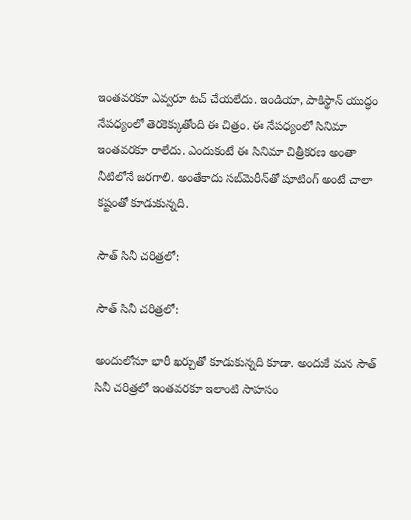ఇంతవరకూ ఎవ్వరూ టచ్‌ చేయలేదు. ఇండియా, పాకిస్థాన్‌ యుద్ధం నేపధ్యంలో తెరకెక్కుతోంది ఈ చిత్రం. ఈ నేపధ్యంలో సినిమా ఇంతవరకూ రాలేదు. ఎందుకంటే ఈ సినిమా చిత్రీకరణ అంతా నీటిలోనే జరగాలి. అంతేకాదు సబ్‌మెరీన్‌తో షూటింగ్‌ అంటే చాలా కష్టంతో కూడుకున్నది.

సౌత్‌ సినీ చరిత్రలో:

సౌత్‌ సినీ చరిత్రలో:

అందులోనూ భారీ ఖర్చుతో కూడుకున్నది కూడా. అందుకే మన సౌత్‌ సినీ చరిత్రలో ఇంతవరకూ ఇలాంటి సాహసం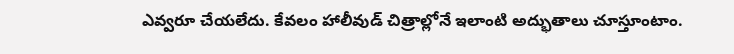ఎవ్వరూ చేయలేదు. కేవలం హాలీవుడ్‌ చిత్రాల్లోనే ఇలాంటి అద్భుతాలు చూస్తూంటాం.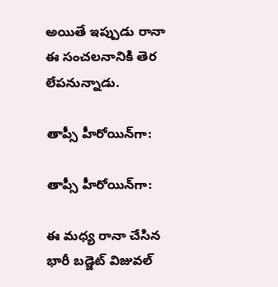అయితే ఇప్పుడు రానా ఈ సంచలనానికి తెర లేపనున్నాడు.

తాప్సీ హీరోయిన్‌గా:

తాప్సీ హీరోయిన్‌గా:

ఈ మధ్య రానా చేసిన భారీ బడ్జెట్‌ విజువల్‌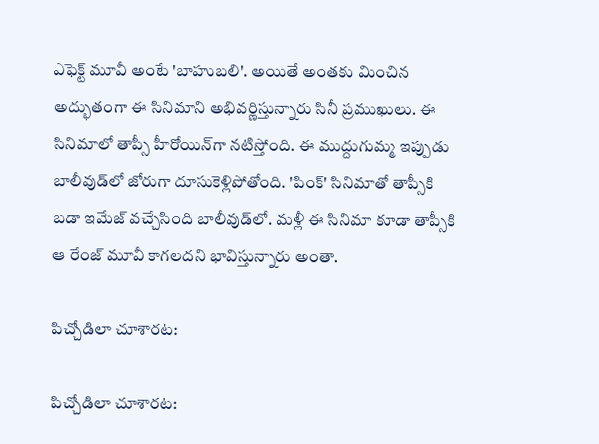ఎఫెక్ట్‌ మూవీ అంటే 'బాహుబలి'. అయితే అంతకు మించిన అద్భుతంగా ఈ సినిమాని అభివర్ణిస్తున్నారు సినీ ప్రముఖులు. ఈ సినిమాలో తాప్సీ హీరోయిన్‌గా నటిస్తోంది. ఈ ముద్దుగుమ్మ ఇప్పుడు బాలీవుడ్‌లో జోరుగా దూసుకెళ్లిపోతోంది. 'పింక్‌' సినిమాతో తాప్సీకి బడా ఇమేజ్‌ వచ్చేసింది బాలీవుడ్‌లో. మళ్లీ ఈ సినిమా కూడా తాప్సీకి ఆ రేంజ్‌ మూవీ కాగలదని భావిస్తున్నారు అంతా.

పిచ్చోడిలా చూశారట:

పిచ్చోడిలా చూశారట: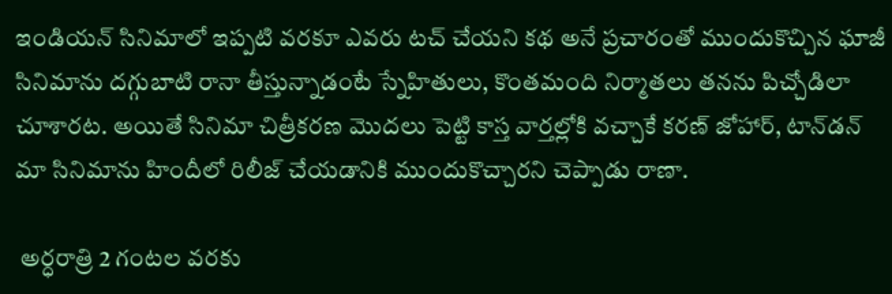ఇండియన్‌ సినిమాలో ఇప్పటి వరకూ ఎవరు టచ్‌ చేయని కథ అనే ప్రచారంతో ముందుకొచ్చిన ఘాజీ సినిమాను దగ్గుబాటి రానా తీస్తున్నాడంటే స్నేహితులు, కొంతమంది నిర్మాతలు తనను పిచ్చోడిలా చూశారట. అయితే సినిమా చిత్రీకరణ మొదలు పెట్టి కాస్త వార్తల్లోకి వచ్చాకే కరణ్‌ జోహార్, టాన్‌డన్‌ మా సినిమాను హిందీలో రిలీజ్‌ చేయడానికి ముందుకొచ్చారని చెప్పాడు రాణా.

 అర్ధరాత్రి 2 గంటల వరకు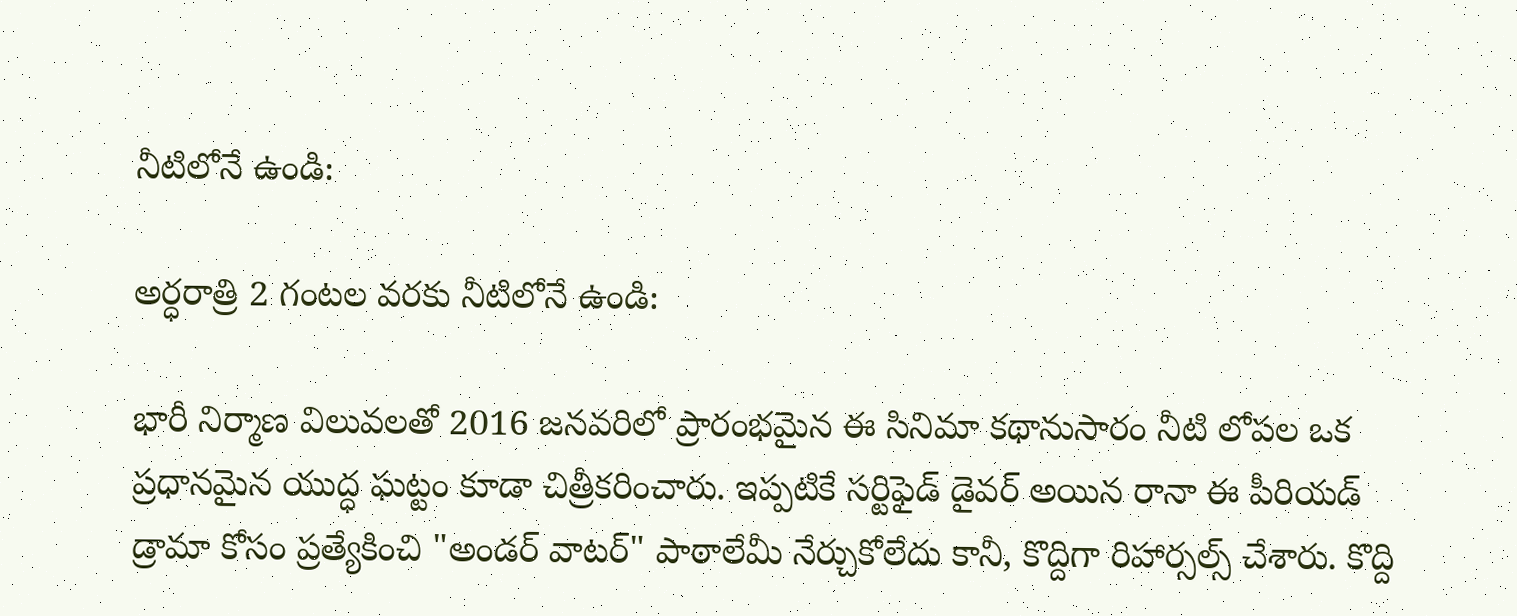నీటిలోనే ఉండి:

అర్ధరాత్రి 2 గంటల వరకు నీటిలోనే ఉండి:

భారీ నిర్మాణ విలువలతో 2016 జనవరిలో ప్రారంభమైన ఈ సినిమా కథానుసారం నీటి లోపల ఒక ప్రధానమైన యుద్ధ ఘట్టం కూడా చిత్రీకరించారు. ఇప్పటికే సర్టిఫైడ్ డైవర్ అయిన రానా ఈ పీరియడ్ డ్రామా కోసం ప్రత్యేకించి "అండర్ వాటర్" పాఠాలేమీ నేర్చుకోలేదు కానీ, కొద్దిగా రిహార్సల్స్ చేశారు. కొద్ది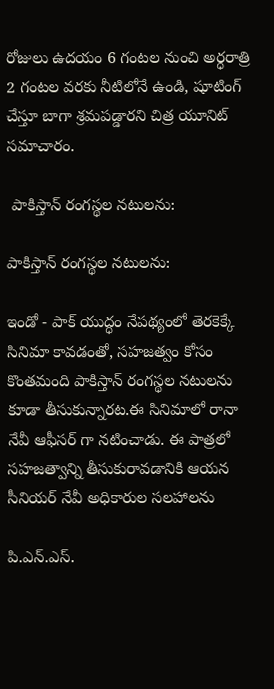రోజులు ఉదయం 6 గంటల నుంచి అర్ధరాత్రి 2 గంటల వరకు నీటిలోనే ఉండి, షూటింగ్ చేస్తూ బాగా శ్రమపడ్డారని చిత్ర యూనిట్ సమాచారం.

 పాకిస్తాన్ రంగస్థల నటులను:

పాకిస్తాన్ రంగస్థల నటులను:

ఇండో - పాక్ యుద్ధం నేపథ్యంలో తెరకెక్కే సినిమా కావడంతో, సహజత్వం కోసం కొంతమంది పాకిస్తాన్ రంగస్థల నటులను కూడా తీసుకున్నారట.ఈ సినిమాలో రానా నేవీ ఆఫీసర్ గా నటించాడు. ఈ పాత్రలో సహజత్వాన్ని తీసుకురావడానికి ఆయన సీనియర్ నేవీ అధికారుల సలహాలను

పి.ఎన్.ఎస్.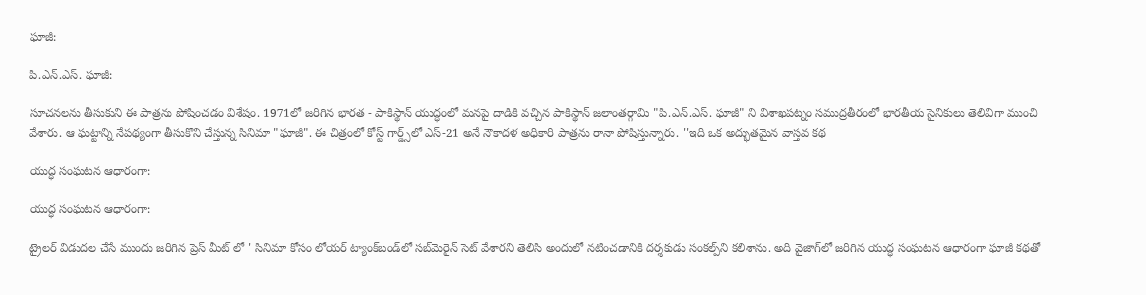ఘాజీ:

పి.ఎన్.ఎస్. ఘాజీ:

సూచనలను తీసుకుని ఈ పాత్రను పోషించడం విశేషం. 1971లో జరిగిన భారత - పాకిస్థాన్ యుద్ధంలో మనపై దాడికి వచ్చిన పాకిస్థాన్ జలాంతర్గామి "పి.ఎన్.ఎస్. ఘాజీ" ని విశాఖపట్నం సముద్రతీరంలో భారతీయ సైనికులు తెలివిగా ముంచి వేశారు. ఆ ఘట్టాన్ని నేపథ్యంగా తీసుకొని చేస్తున్న సినిమా "ఘాజీ". ఈ చిత్రంలో కోస్ట్ గార్డ్స్‌లో ఎస్-21 అనే నౌకాదళ అధికారి పాత్రను రానా పోషిస్తున్నారు. ''ఇది ఒక అద్భుతమైన వాస్తవ కథ

యుద్ధ సంఘటన ఆధారంగా:

యుద్ధ సంఘటన ఆధారంగా:

ట్రైలర్ విడుదల చేసే ముందు జరిగిన ప్రెస్ మీట్ లో ' సినిమా కోసం లోయర్‌ ట్యాంక్‌బండ్‌లో సబ్‌మెరైన్‌ సెట్‌ వేశారని తెలిసి అందులో నటించడానికి దర్శకుడు సంకల్ప్‌ని కలిశాను. అది వైజాగ్‌లో జరిగిన యుద్ధ సంఘటన ఆధారంగా ఘాజీ కథతో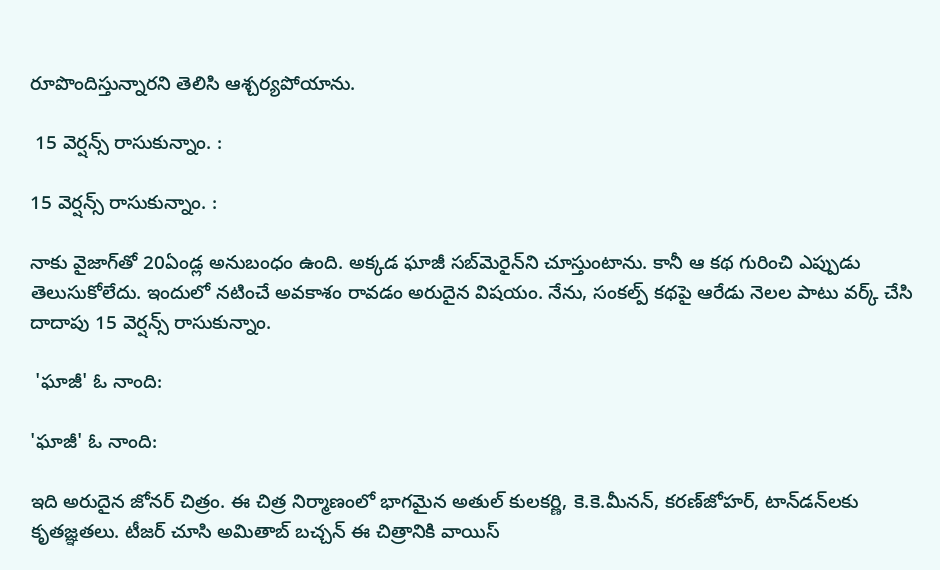రూపొందిస్తున్నారని తెలిసి ఆశ్చర్యపోయాను.

 15 వెర్షన్స్‌ రాసుకున్నాం. :

15 వెర్షన్స్‌ రాసుకున్నాం. :

నాకు వైజాగ్‌తో 20ఏండ్ల అనుబంధం ఉంది. అక్కడ ఘాజీ సబ్‌మెరైన్‌ని చూస్తుంటాను. కానీ ఆ కథ గురించి ఎప్పుడు తెలుసుకోలేదు. ఇందులో నటించే అవకాశం రావడం అరుదైన విషయం. నేను, సంకల్ప్‌ కథపై ఆరేడు నెలల పాటు వర్క్‌ చేసి దాదాపు 15 వెర్షన్స్‌ రాసుకున్నాం.

 'ఘాజీ' ఓ నాంది:

'ఘాజీ' ఓ నాంది:

ఇది అరుదైన జోనర్‌ చిత్రం. ఈ చిత్ర నిర్మాణంలో భాగమైన అతుల్‌ కులకర్ణి, కె.కె.మీనన్‌, కరణ్‌జోహర్‌, టాన్‌డన్‌లకు కృతజ్ఞతలు. టీజర్‌ చూసి అమితాబ్‌ బచ్చన్‌ ఈ చిత్రానికి వాయిస్‌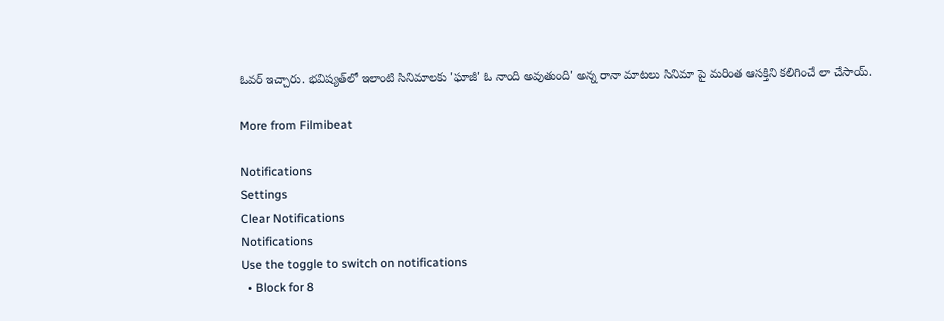ఓవర్‌ ఇచ్చారు. భవిష్యత్‌లో ఇలాంటి సినిమాలకు 'ఘాజీ' ఓ నాంది అవుతుంది' అన్న రానా మాటలు సినిమా పై మరింత ఆసక్తిని కలిగించే లా చేసాయ్.

More from Filmibeat

Notifications
Settings
Clear Notifications
Notifications
Use the toggle to switch on notifications
  • Block for 8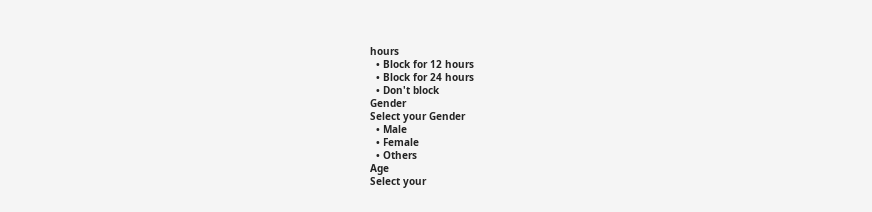hours
  • Block for 12 hours
  • Block for 24 hours
  • Don't block
Gender
Select your Gender
  • Male
  • Female
  • Others
Age
Select your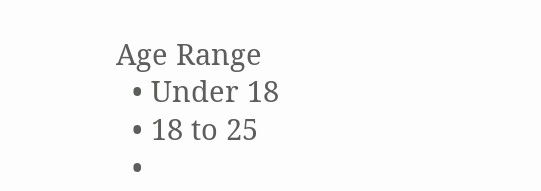Age Range
  • Under 18
  • 18 to 25
  •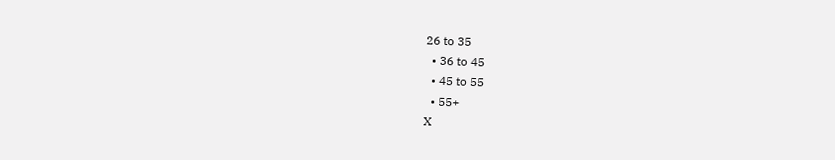26 to 35
  • 36 to 45
  • 45 to 55
  • 55+
X